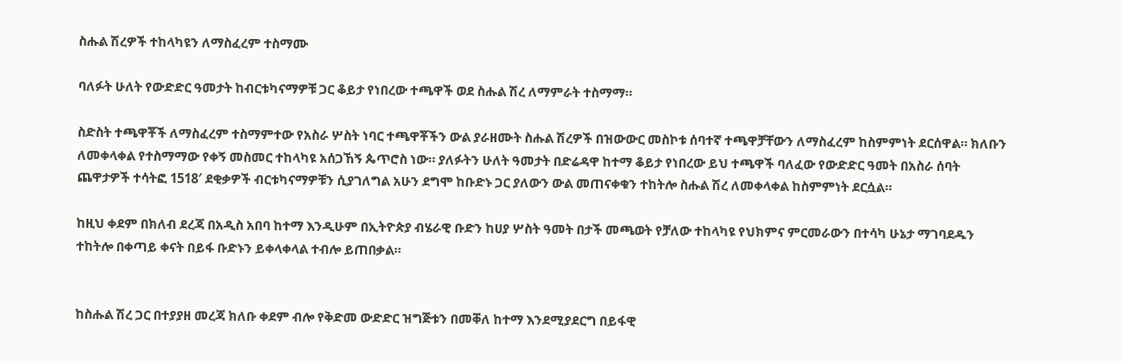ስሑል ሽረዎች ተከላካዩን ለማስፈረም ተስማሙ

ባለፉት ሁለት የውድድር ዓመታት ከብርቱካናማዎቹ ጋር ቆይታ የነበረው ተጫዋች ወደ ስሑል ሽረ ለማምራት ተስማማ።

ስድስት ተጫዋቾች ለማስፈረም ተስማምተው የአስራ ሦስት ነባር ተጫዋቾችን ውል ያራዘሙት ስሑል ሽረዎች በዝውውር መስኮቱ ሰባተኛ ተጫዋቻቸውን ለማስፈረም ከስምምነት ደርሰዋል። ክለቡን ለመቀላቀል የተስማማው የቀኝ መስመር ተከላካዩ አሰጋኸኝ ጴጥሮስ ነው። ያለፉትን ሁለት ዓመታት በድሬዳዋ ከተማ ቆይታ የነበረው ይህ ተጫዋች ባለፈው የውድድር ዓመት በአስራ ሰባት ጨዋታዎች ተሳትፎ 1518′ ደቂቃዎች ብርቱካናማዎቹን ሲያገለግል አሁን ደግሞ ከቡድኑ ጋር ያለውን ውል መጠናቀቁን ተከትሎ ስሑል ሽረ ለመቀላቀል ከስምምነት ደርሷል።

ከዚህ ቀደም በክለብ ደረጃ በአዲስ አበባ ከተማ እንዲሁም በኢትዮጵያ ብሄራዊ ቡድን ከሀያ ሦስት ዓመት በታች መጫወት የቻለው ተከላካዩ የህክምና ምርመራውን በተሳካ ሁኔታ ማገባደዱን ተከትሎ በቀጣይ ቀናት በይፋ ቡድኑን ይቀላቀላል ተብሎ ይጠበቃል።


ከስሑል ሽረ ጋር በተያያዘ መረጃ ክለቡ ቀደም ብሎ የቅድመ ውድድር ዝግጅቱን በመቐለ ከተማ እንደሚያደርግ በይፋዊ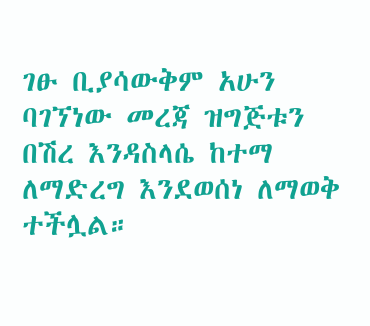ገፁ ቢያሳውቅም አሁን ባገኘነው መረጃ ዝግጅቱን በሽረ እንዳስላሴ ከተማ ለማድረግ እንደወሰነ ለማወቅ ተችሏል።